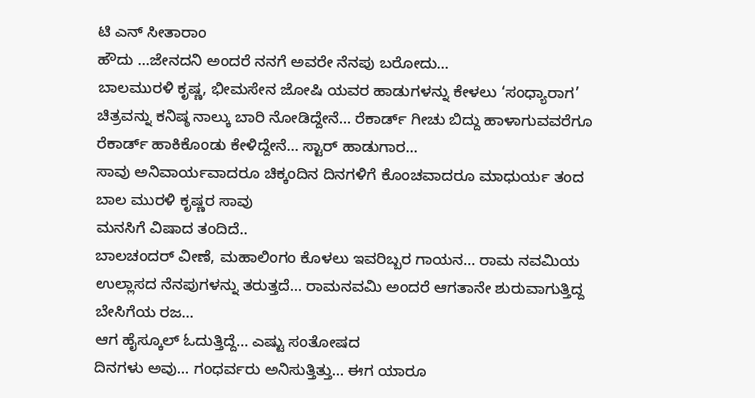ಟಿ ಎನ್ ಸೀತಾರಾಂ
ಹೌದು …ಜೇನದನಿ ಅಂದರೆ ನನಗೆ ಅವರೇ ನೆನಪು ಬರೋದು…
ಬಾಲಮುರಳಿ ಕೃಷ್ಣ, ಭೀಮಸೇನ ಜೋಷಿ ಯವರ ಹಾಡುಗಳನ್ನು ಕೇಳಲು ‘ಸಂಧ್ಯಾರಾಗ’ ಚಿತ್ರವನ್ನು ಕನಿಷ್ಠ ನಾಲ್ಕು ಬಾರಿ ನೋಡಿದ್ದೇನೆ… ರೆಕಾರ್ಡ್ ಗೀಚು ಬಿದ್ದು ಹಾಳಾಗುವವರೆಗೂ ರೆಕಾರ್ಡ್ ಹಾಕಿಕೊಂಡು ಕೇಳಿದ್ದೇನೆ… ಸ್ಟಾರ್ ಹಾಡುಗಾರ…
ಸಾವು ಅನಿವಾರ್ಯವಾದರೂ ಚಿಕ್ಕಂದಿನ ದಿನಗಳಿಗೆ ಕೊಂಚವಾದರೂ ಮಾಧುರ್ಯ ತಂದ ಬಾಲ ಮುರಳಿ ಕೃಷ್ಣರ ಸಾವು
ಮನಸಿಗೆ ವಿಷಾದ ತಂದಿದೆ..
ಬಾಲಚಂದರ್ ವೀಣೆ, ಮಹಾಲಿಂಗಂ ಕೊಳಲು ಇವರಿಬ್ಬರ ಗಾಯನ… ರಾಮ ನವಮಿಯ ಉಲ್ಲಾಸದ ನೆನಪುಗಳನ್ನು ತರುತ್ತದೆ… ರಾಮನವಮಿ ಅಂದರೆ ಆಗತಾನೇ ಶುರುವಾಗುತ್ತಿದ್ದ ಬೇಸಿಗೆಯ ರಜ…
ಆಗ ಹೈಸ್ಕೂಲ್ ಓದುತ್ತಿದ್ದೆ… ಎಷ್ಟು ಸಂತೋಷದ
ದಿನಗಳು ಅವು… ಗಂಧರ್ವರು ಅನಿಸುತ್ತಿತ್ತು… ಈಗ ಯಾರೂ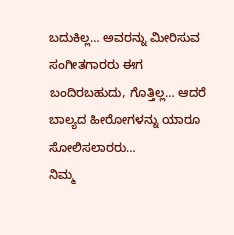ಬದುಕಿಲ್ಲ… ಅವರನ್ನು ಮೀರಿಸುವ ಸಂಗೀತಗಾರರು ಈಗ ಬಂದಿರಬಹುದು, ಗೊತ್ತಿಲ್ಲ… ಆದರೆ ಬಾಲ್ಯದ ಹೀರೋಗಳನ್ನು ಯಾರೂ ಸೋಲಿಸಲಾರರು…
ನಿಮ್ಮ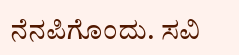ನೆನಪಿಗೊಂದು. ಸವಿ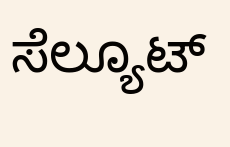ಸೆಲ್ಯೂಟ್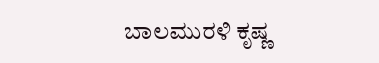ಬಾಲಮುರಳಿ ಕೃಷ್ಣ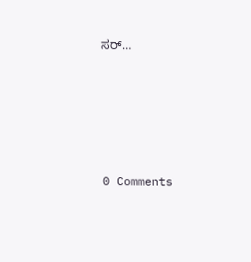ಸರ್…





0 Comments